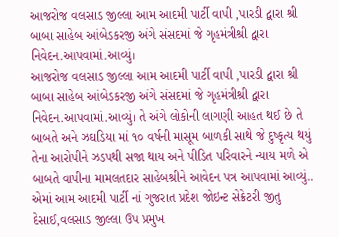આજરોજ વલસાડ જીલ્લા આમ આદમી પાર્ટી વાપી ,પારડી દ્વારા શ્રી બાબા સાહેબ આંબેડકરજી અંગે સંસદમાં જે ગૃહમંત્રીશ્રી દ્વારા નિવેદન.આપવામાં.આવ્યું।
આજરોજ વલસાડ જીલ્લા આમ આદમી પાર્ટી વાપી ,પારડી દ્વારા શ્રી બાબા સાહેબ આંબેડકરજી અંગે સંસદમાં જે ગૃહમંત્રીશ્રી દ્વારા નિવેદન.આપવામાં.આવ્યું। તે અંગે લોકોની લાગણી આહત થઈ છે તે બાબતે અને ઝઘડિયા માં ૧૦ વર્ષની માસૂમ બાળકી સાથે જે દુષ્કૃત્ય થયું તેના આરોપીને ઝડપથી સજા થાય અને પીડિત પરિવારને ન્યાય મળે એ બાબતે વાપીના મામલતદાર સાહેબશ્રીને આવેદન પત્ર આપવામાં આવ્યું.. એમાં આમ આદમી પાર્ટી નાં ગુજરાત પ્રદેશ જોઇન્ટ સેક્રેટરી જીતુ દેસાઈ,વલસાડ જીલ્લા ઉપ પ્રમુખ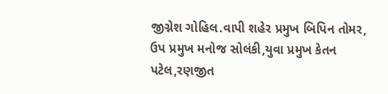જીગ્નેશ ગોહિલ.વાપી શહેર પ્રમુખ બિપિન તોમર, ઉપ પ્રમુખ મનોજ સોલંકી,યુવા પ્રમુખ કેતન પટેલ,રણજીત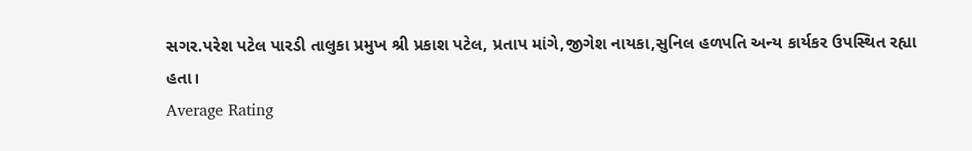સગર.પરેશ પટેલ પારડી તાલુકા પ્રમુખ શ્રી પ્રકાશ પટેલ, પ્રતાપ માંગે,જીગેશ નાયકા,સુનિલ હળપતિ અન્ય કાર્યકર ઉપસ્થિત રહ્યા હતા।
Average Rating